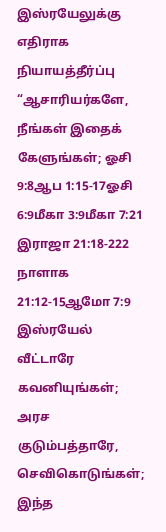இஸ்ரயேலுக்கு எதிராக நியாயத்தீர்ப்பு
“ஆசாரியர்களே, நீங்கள் இதைக் கேளுங்கள்; ஓசி 9:8ஆப 1:15-17ஓசி 6:9மீகா 3:9மீகா 7:21 இராஜா 21:18-222 நாளாக 21:12-15ஆமோ 7:9
இஸ்ரயேல் வீட்டாரே கவனியுங்கள்;
அரச குடும்பத்தாரே, செவிகொடுங்கள்;
இந்த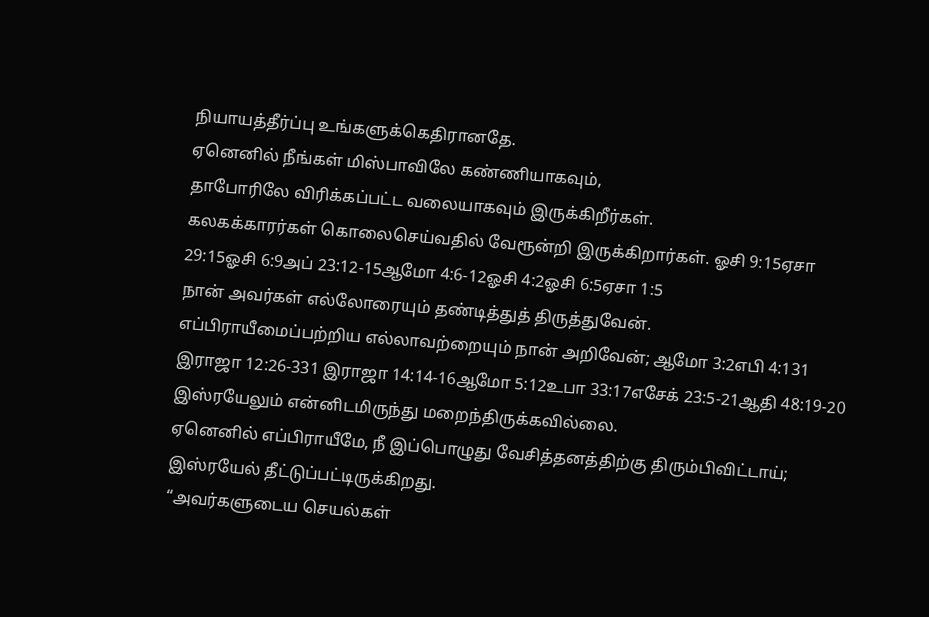நியாயத்தீர்ப்பு உங்களுக்கெதிரானதே.
ஏனெனில் நீங்கள் மிஸ்பாவிலே கண்ணியாகவும்,
தாபோரிலே விரிக்கப்பட்ட வலையாகவும் இருக்கிறீர்கள்.
கலகக்காரர்கள் கொலைசெய்வதில் வேரூன்றி இருக்கிறார்கள். ஓசி 9:15ஏசா 29:15ஓசி 6:9அப் 23:12-15ஆமோ 4:6-12ஓசி 4:2ஓசி 6:5ஏசா 1:5
நான் அவர்கள் எல்லோரையும் தண்டித்துத் திருத்துவேன்.
எப்பிராயீமைப்பற்றிய எல்லாவற்றையும் நான் அறிவேன்; ஆமோ 3:2எபி 4:131 இராஜா 12:26-331 இராஜா 14:14-16ஆமோ 5:12உபா 33:17எசேக் 23:5-21ஆதி 48:19-20
இஸ்ரயேலும் என்னிடமிருந்து மறைந்திருக்கவில்லை.
ஏனெனில் எப்பிராயீமே, நீ இப்பொழுது வேசித்தனத்திற்கு திரும்பிவிட்டாய்;
இஸ்ரயேல் தீட்டுப்பட்டிருக்கிறது.
“அவர்களுடைய செயல்கள்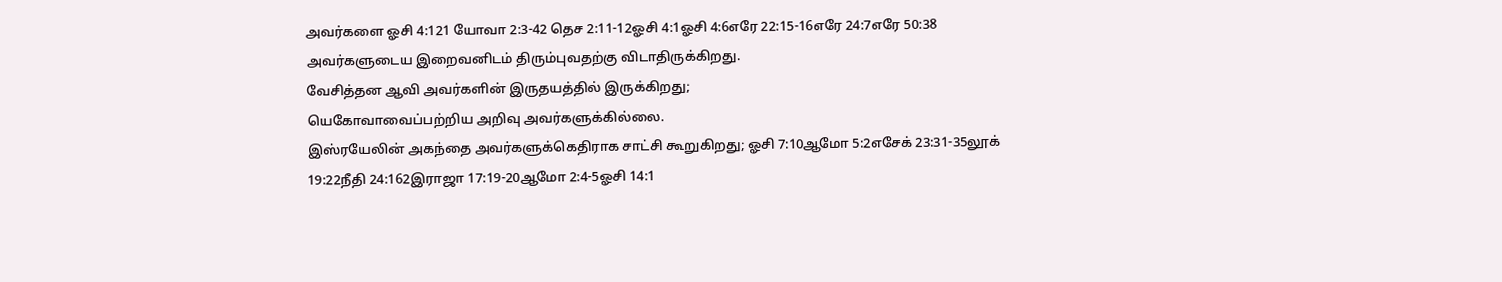அவர்களை ஓசி 4:121 யோவா 2:3-42 தெச 2:11-12ஓசி 4:1ஓசி 4:6எரே 22:15-16எரே 24:7எரே 50:38
அவர்களுடைய இறைவனிடம் திரும்புவதற்கு விடாதிருக்கிறது.
வேசித்தன ஆவி அவர்களின் இருதயத்தில் இருக்கிறது;
யெகோவாவைப்பற்றிய அறிவு அவர்களுக்கில்லை.
இஸ்ரயேலின் அகந்தை அவர்களுக்கெதிராக சாட்சி கூறுகிறது; ஓசி 7:10ஆமோ 5:2எசேக் 23:31-35லூக் 19:22நீதி 24:162இராஜா 17:19-20ஆமோ 2:4-5ஓசி 14:1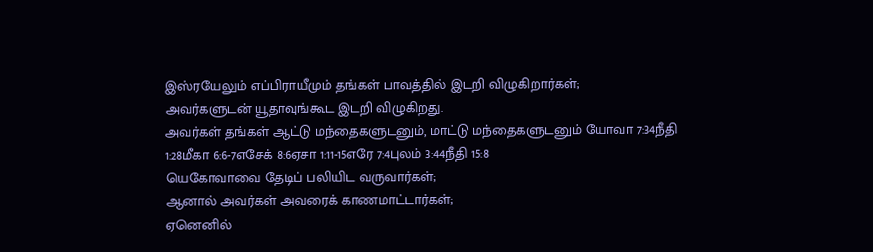இஸ்ரயேலும் எப்பிராயீமும் தங்கள் பாவத்தில் இடறி விழுகிறார்கள்;
அவர்களுடன் யூதாவுங்கூட இடறி விழுகிறது.
அவர்கள் தங்கள் ஆட்டு மந்தைகளுடனும், மாட்டு மந்தைகளுடனும் யோவா 7:34நீதி 1:28மீகா 6:6-7எசேக் 8:6ஏசா 1:11-15எரே 7:4புலம் 3:44நீதி 15:8
யெகோவாவை தேடிப் பலியிட வருவார்கள்;
ஆனால் அவர்கள் அவரைக் காணமாட்டார்கள்;
ஏனெனில்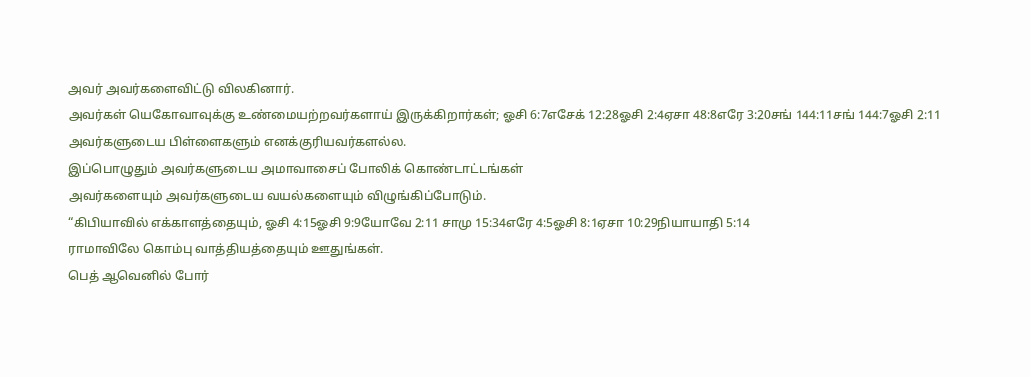அவர் அவர்களைவிட்டு விலகினார்.
அவர்கள் யெகோவாவுக்கு உண்மையற்றவர்களாய் இருக்கிறார்கள்; ஓசி 6:7எசேக் 12:28ஓசி 2:4ஏசா 48:8எரே 3:20சங் 144:11சங் 144:7ஓசி 2:11
அவர்களுடைய பிள்ளைகளும் எனக்குரியவர்களல்ல.
இப்பொழுதும் அவர்களுடைய அமாவாசைப் போலிக் கொண்டாட்டங்கள்
அவர்களையும் அவர்களுடைய வயல்களையும் விழுங்கிப்போடும்.
“கிபியாவில் எக்காளத்தையும், ஓசி 4:15ஓசி 9:9யோவே 2:11 சாமு 15:34எரே 4:5ஓசி 8:1ஏசா 10:29நியாயாதி 5:14
ராமாவிலே கொம்பு வாத்தியத்தையும் ஊதுங்கள்.
பெத் ஆவெனில் போர்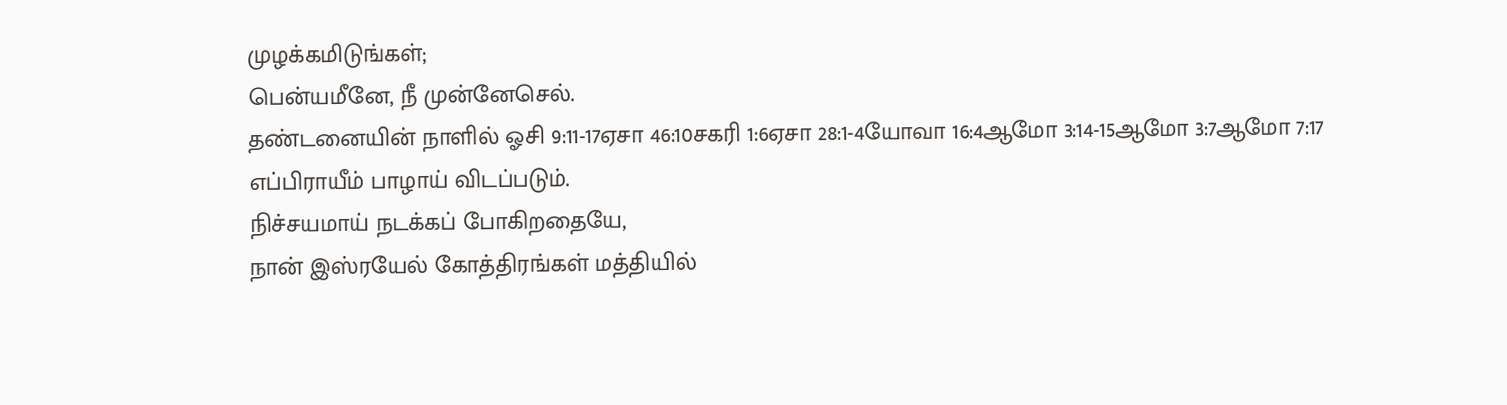முழக்கமிடுங்கள்;
பென்யமீனே, நீ முன்னேசெல்.
தண்டனையின் நாளில் ஓசி 9:11-17ஏசா 46:10சகரி 1:6ஏசா 28:1-4யோவா 16:4ஆமோ 3:14-15ஆமோ 3:7ஆமோ 7:17
எப்பிராயீம் பாழாய் விடப்படும்.
நிச்சயமாய் நடக்கப் போகிறதையே,
நான் இஸ்ரயேல் கோத்திரங்கள் மத்தியில்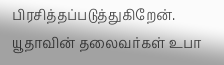பிரசித்தப்படுத்துகிறேன்.
யூதாவின் தலைவர்கள் உபா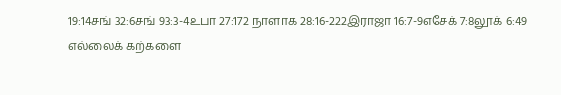19:14சங் 32:6சங் 93:3-4உபா 27:172 நாளாக 28:16-222இராஜா 16:7-9எசேக் 7:8லூக் 6:49
எல்லைக் கற்களை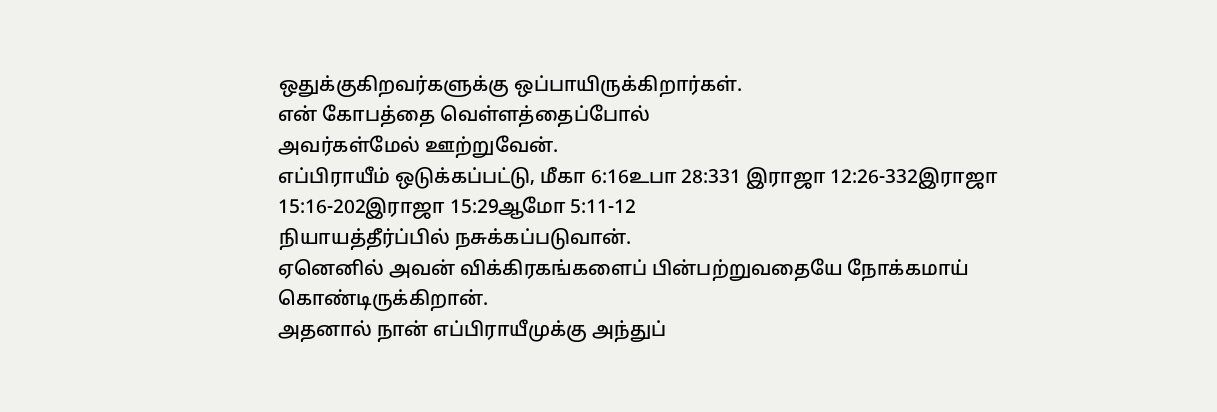ஒதுக்குகிறவர்களுக்கு ஒப்பாயிருக்கிறார்கள்.
என் கோபத்தை வெள்ளத்தைப்போல்
அவர்கள்மேல் ஊற்றுவேன்.
எப்பிராயீம் ஒடுக்கப்பட்டு, மீகா 6:16உபா 28:331 இராஜா 12:26-332இராஜா 15:16-202இராஜா 15:29ஆமோ 5:11-12
நியாயத்தீர்ப்பில் நசுக்கப்படுவான்.
ஏனெனில் அவன் விக்கிரகங்களைப் பின்பற்றுவதையே நோக்கமாய் கொண்டிருக்கிறான்.
அதனால் நான் எப்பிராயீமுக்கு அந்துப்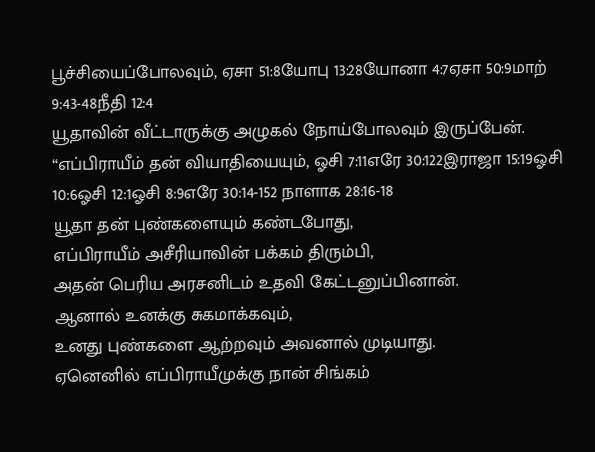பூச்சியைப்போலவும், ஏசா 51:8யோபு 13:28யோனா 4:7ஏசா 50:9மாற் 9:43-48நீதி 12:4
யூதாவின் வீட்டாருக்கு அழுகல் நோய்போலவும் இருப்பேன்.
“எப்பிராயீம் தன் வியாதியையும், ஓசி 7:11எரே 30:122இராஜா 15:19ஓசி 10:6ஓசி 12:1ஓசி 8:9எரே 30:14-152 நாளாக 28:16-18
யூதா தன் புண்களையும் கண்டபோது,
எப்பிராயீம் அசீரியாவின் பக்கம் திரும்பி,
அதன் பெரிய அரசனிடம் உதவி கேட்டனுப்பினான்.
ஆனால் உனக்கு சுகமாக்கவும்,
உனது புண்களை ஆற்றவும் அவனால் முடியாது.
ஏனெனில் எப்பிராயீமுக்கு நான் சிங்கம்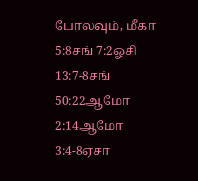போலவும், மீகா 5:8சங் 7:2ஓசி 13:7-8சங் 50:22ஆமோ 2:14ஆமோ 3:4-8ஏசா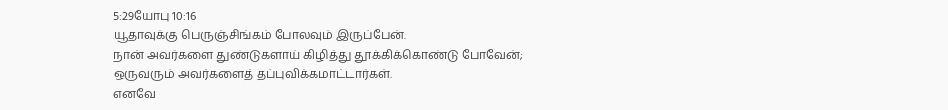5:29யோபு 10:16
யூதாவுக்கு பெருஞ்சிங்கம் போலவும் இருப்பேன்.
நான் அவர்களை துண்டுகளாய் கிழித்து தூக்கிக்கொண்டு போவேன்;
ஒருவரும் அவர்களைத் தப்புவிக்கமாட்டார்கள்.
எனவே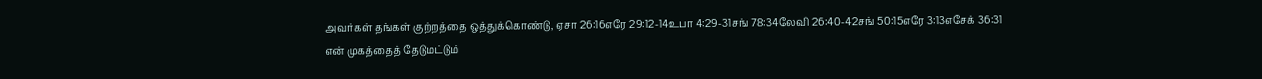அவர்கள் தங்கள் குற்றத்தை ஒத்துக்கொண்டு, ஏசா 26:16எரே 29:12-14உபா 4:29-31சங் 78:34லேவி 26:40-42சங் 50:15எரே 3:13எசேக் 36:31
என் முகத்தைத் தேடுமட்டும்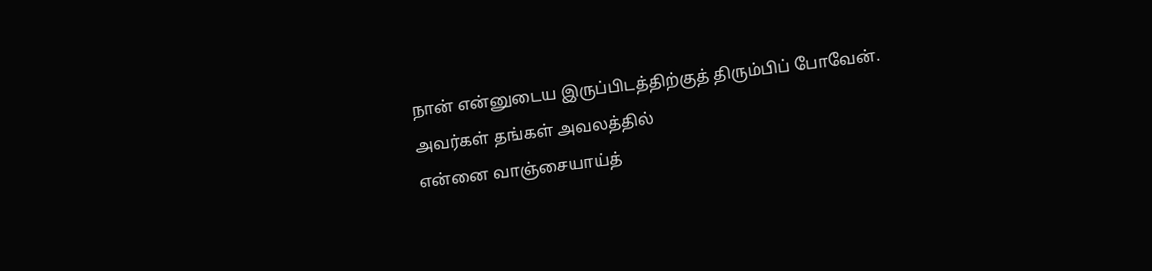நான் என்னுடைய இருப்பிடத்திற்குத் திரும்பிப் போவேன்.
அவர்கள் தங்கள் அவலத்தில்
என்னை வாஞ்சையாய்த்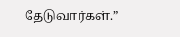தேடுவார்கள்.”